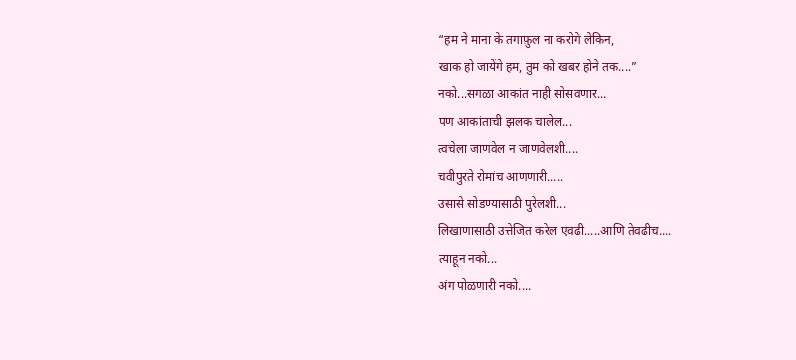“हम ने माना के तगाफ़ुल ना करोगे लेकिन,
खाक हो जायेंगे हम, तुम को खबर होने तक....”
नको...सगळा आकांत नाही सोसवणार...
पण आकांताची झलक चालेल...
त्वचेला जाणवेल न जाणवेलशी....
चवीपुरते रोमांच आणणारी.....
उसासे सोडण्यासाठी पुरेलशी...
लिखाणासाठी उत्तेजित करेल एवढी.....आणि तेवढीच....
त्याहून नको...
अंग पोळणारी नको....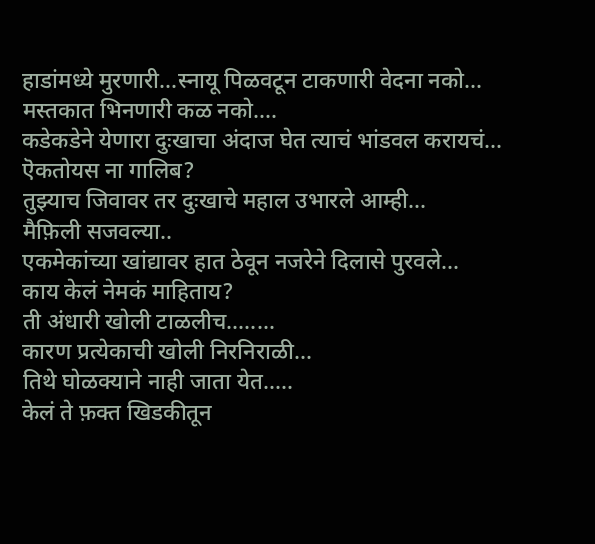हाडांमध्ये मुरणारी...स्नायू पिळवटून टाकणारी वेदना नको...
मस्तकात भिनणारी कळ नको....
कडेकडेने येणारा दुःखाचा अंदाज घेत त्याचं भांडवल करायचं...
ऎकतोयस ना गालिब?
तुझ्याच जिवावर तर दुःखाचे महाल उभारले आम्ही...
मैफ़िली सजवल्या..
एकमेकांच्या खांद्यावर हात ठेवून नजरेने दिलासे पुरवले...
काय केलं नेमकं माहिताय?
ती अंधारी खोली टाळलीच........
कारण प्रत्येकाची खोली निरनिराळी...
तिथे घोळक्याने नाही जाता येत.....
केलं ते फ़क्त खिडकीतून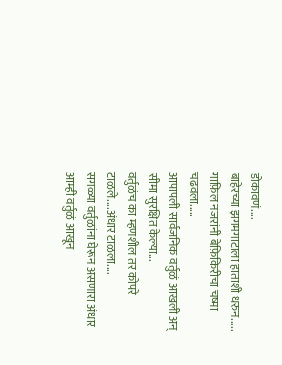डोकावणं....
बाहेरच्या झगमगाटाला हाताशी धरुन.....
गाफ़िल नजरांनी बेफ़िकिरीचा चष्मा चढवला.....
आपापली सार्वजनिक वर्तुळं आखली अन् सीमा सुरक्षित केल्या...
वर्तुळंच का म्हणशील तर कोपरे टाळले....अंधार टाळला....
सगळ्या वर्तुळांना घेरून असणारा अंधार आम्ही वर्तुळं आखून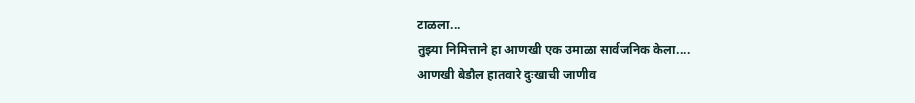टाळला...
तुझ्या निमित्ताने हा आणखी एक उमाळा सार्वजनिक केला....
आणखी बेडौल हातवारे दुःखाची जाणीव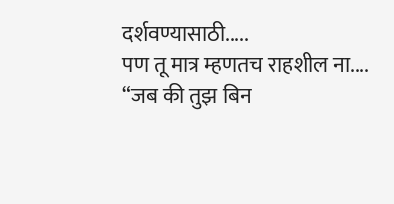दर्शवण्यासाठी.....
पण तू मात्र म्हणतच राहशील ना....
“जब की तुझ बिन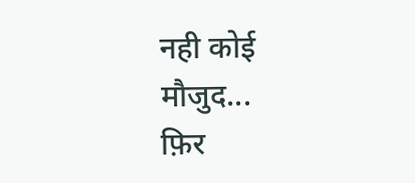नही कोई मौजुद...
फ़िर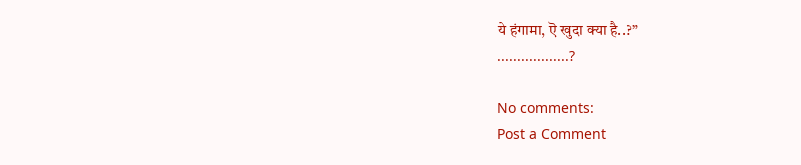ये हंगामा, ऎ खुदा क्या है..?”
..................?

No comments:
Post a Comment